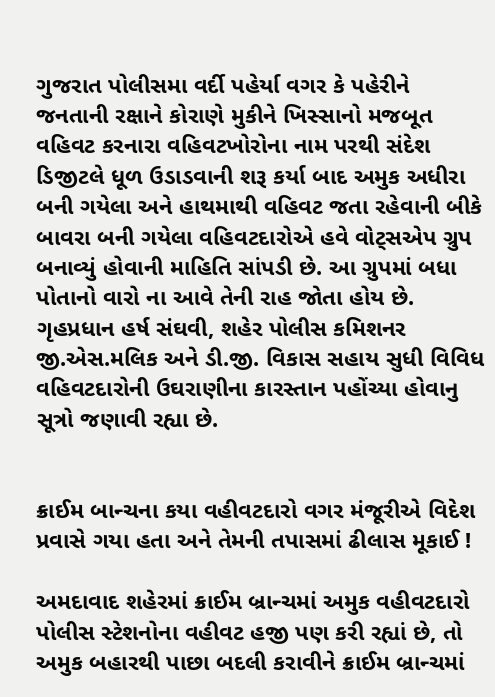ગુજરાત પોલીસમા વર્દી પહેર્યા વગર કે પહેરીને જનતાની રક્ષાને કોરાણે મુકીને ખિસ્સાનો મજબૂત વહિવટ કરનારા વહિવટખોરોના નામ પરથી સંદેશ ડિજીટલે ધૂળ ઉડાડવાની શરૂ કર્યા બાદ અમુક અધીરા બની ગયેલા અને હાથમાથી વહિવટ જતા રહેવાની બીકે બાવરા બની ગયેલા વહિવટદારોએ હવે વોટ્સએપ ગ્રુપ બનાવ્યું હોવાની માહિતિ સાંપડી છે. આ ગ્રુપમાં બધા પોતાનો વારો ના આવે તેની રાહ જોતા હોય છે. ગૃહપ્રધાન હર્ષ સંઘવી, શહેર પોલીસ કમિશનર જી.એસ.મલિક અને ડી.જી. વિકાસ સહાય સુધી વિવિધ વહિવટદારોની ઉઘરાણીના કારસ્તાન પહોંચ્યા હોવાનુ સૂત્રો જણાવી રહ્યા છે.


ક્રાઈમ બાન્ચના કયા વહીવટદારો વગર મંજૂરીએ વિદેશ પ્રવાસે ગયા હતા અને તેમની તપાસમાં ઢીલાસ મૂકાઈ !

અમદાવાદ શહેરમાં ક્રાઈમ બ્રાન્ચમાં અમુક વહીવટદારો પોલીસ સ્ટેશનોના વહીવટ હજી પણ કરી રહ્યાં છે, તો અમુક બહારથી પાછા બદલી કરાવીને ક્રાઈમ બ્રાન્ચમાં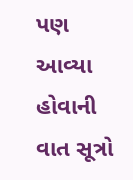પણ આવ્યા હોવાની વાત સૂત્રો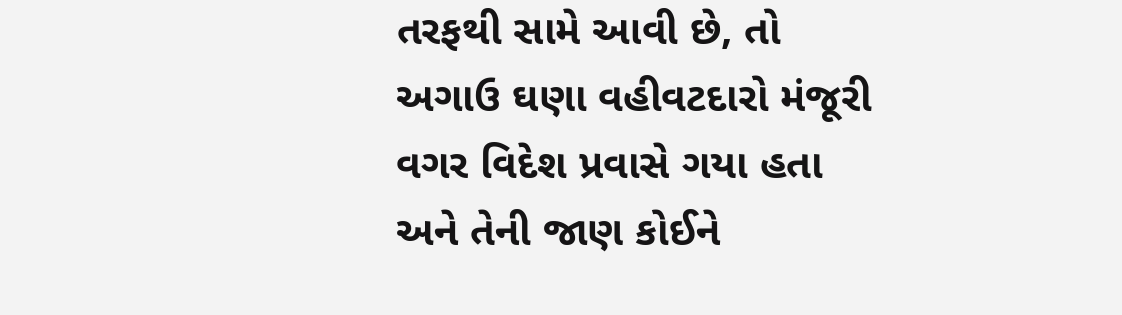તરફથી સામે આવી છે, તો અગાઉ ઘણા વહીવટદારો મંજૂરી વગર વિદેશ પ્રવાસે ગયા હતા અને તેની જાણ કોઈને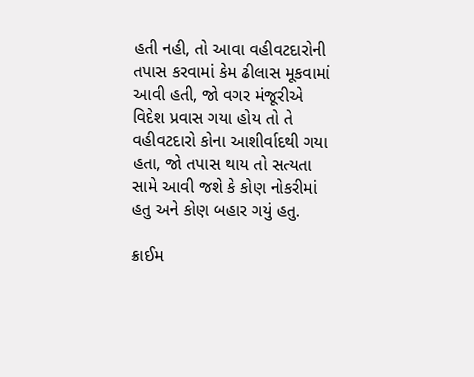હતી નહી, તો આવા વહીવટદારોની તપાસ કરવામાં કેમ ઢીલાસ મૂકવામાં આવી હતી, જો વગર મંજૂરીએ વિદેશ પ્રવાસ ગયા હોય તો તે વહીવટદારો કોના આશીર્વાદથી ગયા હતા, જો તપાસ થાય તો સત્યતા સામે આવી જશે કે કોણ નોકરીમાં હતુ અને કોણ બહાર ગયું હતુ.

ક્રાઈમ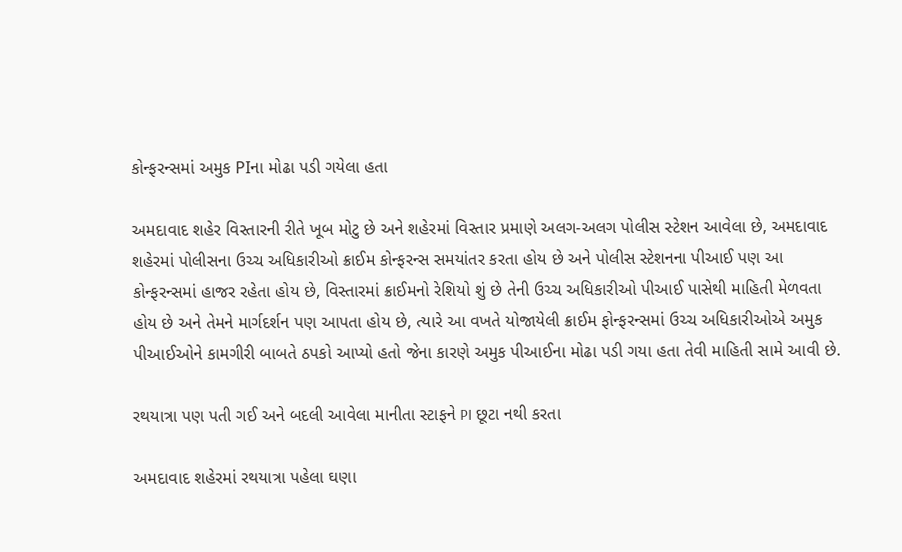કોન્ફરન્સમાં અમુક PIના મોઢા પડી ગયેલા હતા

અમદાવાદ શહેર વિસ્તારની રીતે ખૂબ મોટુ છે અને શહેરમાં વિસ્તાર પ્રમાણે અલગ-અલગ પોલીસ સ્ટેશન આવેલા છે, અમદાવાદ શહેરમાં પોલીસના ઉચ્ચ અધિકારીઓ ક્રાઈમ કોન્ફરન્સ સમયાંતર કરતા હોય છે અને પોલીસ સ્ટેશનના પીઆઈ પણ આ કોન્ફરન્સમાં હાજર રહેતા હોય છે, વિસ્તારમાં ક્રાઈમનો રેશિયો શું છે તેની ઉચ્ચ અધિકારીઓ પીઆઈ પાસેથી માહિતી મેળવતા હોય છે અને તેમને માર્ગદર્શન પણ આપતા હોય છે, ત્યારે આ વખતે યોજાયેલી ક્રાઈમ ફોન્ફરન્સમાં ઉચ્ચ અધિકારીઓએ અમુક પીઆઈઓને કામગીરી બાબતે ઠપકો આપ્યો હતો જેના કારણે અમુક પીઆઈના મોઢા પડી ગયા હતા તેવી માહિતી સામે આવી છે.

રથયાત્રા પણ પતી ગઈ અને બદલી આવેલા માનીતા સ્ટાફને PI છૂટા નથી કરતા

અમદાવાદ શહેરમાં રથયાત્રા પહેલા ઘણા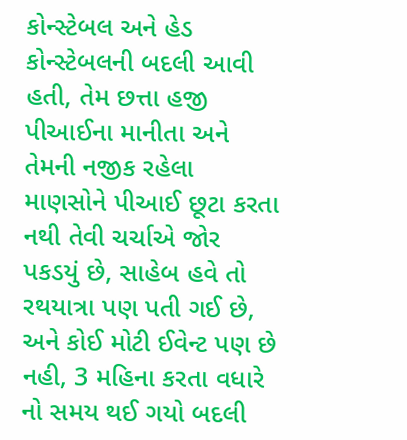કોન્સ્ટેબલ અને હેડ કોન્સ્ટેબલની બદલી આવી હતી, તેમ છત્તા હજી પીઆઈના માનીતા અને તેમની નજીક રહેલા માણસોને પીઆઈ છૂટા કરતા નથી તેવી ચર્ચાએ જોર પકડયું છે, સાહેબ હવે તો રથયાત્રા પણ પતી ગઈ છે, અને કોઈ મોટી ઈવેન્ટ પણ છે નહી, 3 મહિના કરતા વધારે નો સમય થઈ ગયો બદલી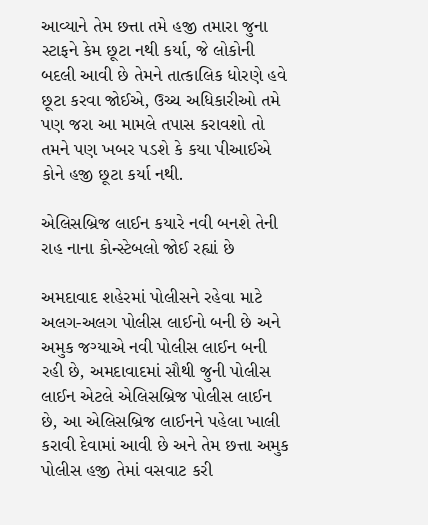આવ્યાને તેમ છત્તા તમે હજી તમારા જુના સ્ટાફને કેમ છૂટા નથી કર્યા, જે લોકોની બદલી આવી છે તેમને તાત્કાલિક ધોરણે હવે છૂટા કરવા જોઈએ, ઉચ્ચ અધિકારીઓ તમે પણ જરા આ મામલે તપાસ કરાવશો તો તમને પણ ખબર પડશે કે કયા પીઆઈએ કોને હજી છૂટા કર્યા નથી.

એલિસબ્રિજ લાઈન કયારે નવી બનશે તેની રાહ નાના કોન્સ્ટેબલો જોઈ રહ્યાં છે

અમદાવાદ શહેરમાં પોલીસને રહેવા માટે અલગ-અલગ પોલીસ લાઈનો બની છે અને અમુક જગ્યાએ નવી પોલીસ લાઈન બની રહી છે, અમદાવાદમાં સૌથી જુની પોલીસ લાઈન એટલે એલિસબ્રિજ પોલીસ લાઈન છે, આ એલિસબ્રિજ લાઈનને પહેલા ખાલી કરાવી દેવામાં આવી છે અને તેમ છત્તા અમુક પોલીસ હજી તેમાં વસવાટ કરી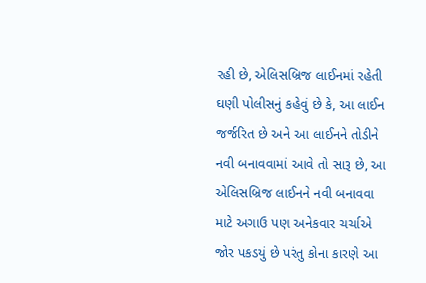રહી છે, એલિસબ્રિજ લાઈનમાં રહેતી ઘણી પોલીસનું કહેવું છે કે, આ લાઈન જર્જરિત છે અને આ લાઈનને તોડીને નવી બનાવવામાં આવે તો સારૂ છે, આ એલિસબ્રિજ લાઈનને નવી બનાવવા માટે અગાઉ પણ અનેકવાર ચર્ચાએ જોર પકડયું છે પરંતુ કોના કારણે આ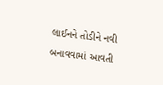લાઈનને તોડીને નવી બનાવવામાં આવતી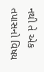નથી તે એક તપાસનો વિષય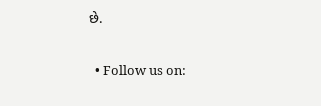છે.

  • Follow us on: